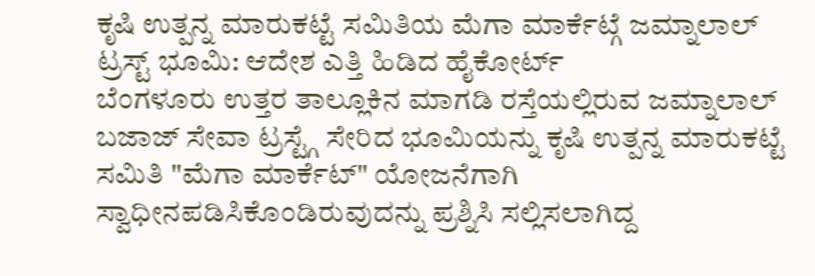ಕೃಷಿ ಉತ್ಪನ್ನ ಮಾರುಕಟ್ಟೆ ಸಮಿತಿಯ ಮೆಗಾ ಮಾರ್ಕೆಟ್ಗೆ ಜಮ್ನಾಲಾಲ್ ಟ್ರಸ್ಟ್ ಭೂಮಿ: ಆದೇಶ ಎತ್ತಿ ಹಿಡಿದ ಹೈಕೋರ್ಟ್
ಬೆಂಗಳೂರು ಉತ್ತರ ತಾಲ್ಲೂಕಿನ ಮಾಗಡಿ ರಸ್ತೆಯಲ್ಲಿರುವ ಜಮ್ನಾಲಾಲ್ ಬಜಾಜ್ ಸೇವಾ ಟ್ರಸ್ಟ್ಗೆ ಸೇರಿದ ಭೂಮಿಯನ್ನು ಕೃಷಿ ಉತ್ಪನ್ನ ಮಾರುಕಟ್ಟೆ ಸಮಿತಿ "ಮೆಗಾ ಮಾರ್ಕೆಟ್" ಯೋಜನೆಗಾಗಿ ಸ್ವಾಧೀನಪಡಿಸಿಕೊಂಡಿರುವುದನ್ನು ಪ್ರಶ್ನಿಸಿ ಸಲ್ಲಿಸಲಾಗಿದ್ದ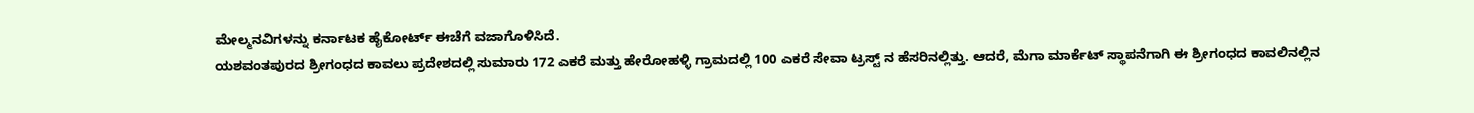ಮೇಲ್ಮನವಿಗಳನ್ನು ಕರ್ನಾಟಕ ಹೈಕೋರ್ಟ್ ಈಚೆಗೆ ವಜಾಗೊಳಿಸಿದೆ.
ಯಶವಂತಪುರದ ಶ್ರೀಗಂಧದ ಕಾವಲು ಪ್ರದೇಶದಲ್ಲಿ ಸುಮಾರು 172 ಎಕರೆ ಮತ್ತು ಹೇರೋಹಳ್ಳಿ ಗ್ರಾಮದಲ್ಲಿ 100 ಎಕರೆ ಸೇವಾ ಟ್ರಸ್ಟ್ ನ ಹೆಸರಿನಲ್ಲಿತ್ತು. ಆದರೆ, ಮೆಗಾ ಮಾರ್ಕೆಟ್ ಸ್ಥಾಪನೆಗಾಗಿ ಈ ಶ್ರೀಗಂಧದ ಕಾವಲಿನಲ್ಲಿನ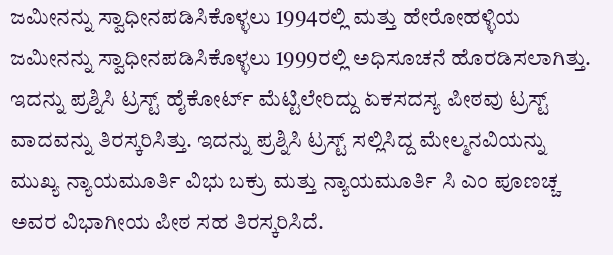ಜಮೀನನ್ನು ಸ್ವಾಧೀನಪಡಿಸಿಕೊಳ್ಳಲು 1994ರಲ್ಲಿ ಮತ್ತು ಹೇರೋಹಳ್ಳಿಯ ಜಮೀನನ್ನು ಸ್ವಾಧೀನಪಡಿಸಿಕೊಳ್ಳಲು 1999ರಲ್ಲಿ ಅಧಿಸೂಚನೆ ಹೊರಡಿಸಲಾಗಿತ್ತು. ಇದನ್ನು ಪ್ರಶ್ನಿಸಿ ಟ್ರಸ್ಟ್ ಹೈಕೋರ್ಟ್ ಮೆಟ್ಟಿಲೇರಿದ್ದು ಏಕಸದಸ್ಯ ಪೀಠವು ಟ್ರಸ್ಟ್ ವಾದವನ್ನು ತಿರಸ್ಕರಿಸಿತ್ತು. ಇದನ್ನು ಪ್ರಶ್ನಿಸಿ ಟ್ರಸ್ಟ್ ಸಲ್ಲಿಸಿದ್ದ ಮೇಲ್ಮನವಿಯನ್ನು ಮುಖ್ಯ ನ್ಯಾಯಮೂರ್ತಿ ವಿಭು ಬಕ್ರು ಮತ್ತು ನ್ಯಾಯಮೂರ್ತಿ ಸಿ ಎಂ ಪೂಣಚ್ಚ ಅವರ ವಿಭಾಗೀಯ ಪೀಠ ಸಹ ತಿರಸ್ಕರಿಸಿದೆ.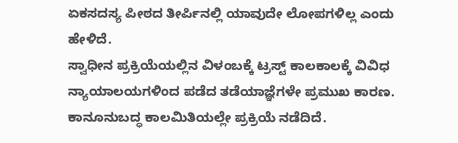ಏಕಸದಸ್ಯ ಪೀಠದ ತೀರ್ಪಿನಲ್ಲಿ ಯಾವುದೇ ಲೋಪಗಳಿಲ್ಲ ಎಂದು ಹೇಳಿದೆ.
ಸ್ವಾಧೀನ ಪ್ರಕ್ರಿಯೆಯಲ್ಲಿನ ವಿಳಂಬಕ್ಕೆ ಟ್ರಸ್ಟ್ ಕಾಲಕಾಲಕ್ಕೆ ವಿವಿಧ ನ್ಯಾಯಾಲಯಗಳಿಂದ ಪಡೆದ ತಡೆಯಾಜ್ಞೆಗಳೇ ಪ್ರಮುಖ ಕಾರಣ. ಕಾನೂನುಬದ್ಧ ಕಾಲಮಿತಿಯಲ್ಲೇ ಪ್ರಕ್ರಿಯೆ ನಡೆದಿದೆ.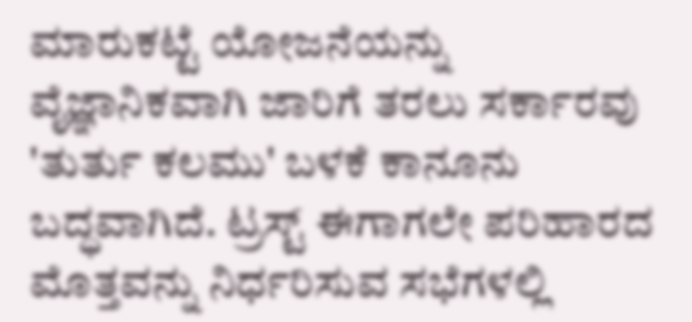ಮಾರುಕಟ್ಟೆ ಯೋಜನೆಯನ್ನು ವೈಜ್ಞಾನಿಕವಾಗಿ ಜಾರಿಗೆ ತರಲು ಸರ್ಕಾರವು 'ತುರ್ತು ಕಲಮು' ಬಳಕೆ ಕಾನೂನು ಬದ್ಧವಾಗಿದೆ. ಟ್ರಸ್ಟ್ ಈಗಾಗಲೇ ಪರಿಹಾರದ ಮೊತ್ತವನ್ನು ನಿರ್ಧರಿಸುವ ಸಭೆಗಳಲ್ಲಿ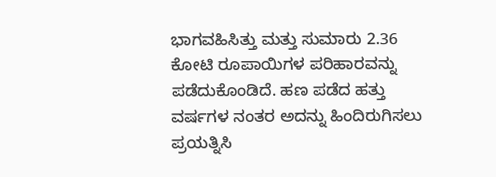ಭಾಗವಹಿಸಿತ್ತು ಮತ್ತು ಸುಮಾರು 2.36 ಕೋಟಿ ರೂಪಾಯಿಗಳ ಪರಿಹಾರವನ್ನು ಪಡೆದುಕೊಂಡಿದೆ. ಹಣ ಪಡೆದ ಹತ್ತು ವರ್ಷಗಳ ನಂತರ ಅದನ್ನು ಹಿಂದಿರುಗಿಸಲು ಪ್ರಯತ್ನಿಸಿ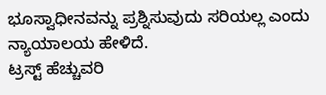ಭೂಸ್ವಾಧೀನವನ್ನು ಪ್ರಶ್ನಿಸುವುದು ಸರಿಯಲ್ಲ ಎಂದು ನ್ಯಾಯಾಲಯ ಹೇಳಿದೆ.
ಟ್ರಸ್ಟ್ ಹೆಚ್ಚುವರಿ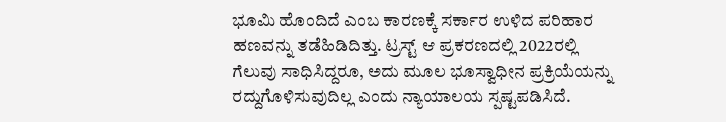ಭೂಮಿ ಹೊಂದಿದೆ ಎಂಬ ಕಾರಣಕ್ಕೆ ಸರ್ಕಾರ ಉಳಿದ ಪರಿಹಾರ ಹಣವನ್ನು ತಡೆಹಿಡಿದಿತ್ತು. ಟ್ರಸ್ಟ್ ಆ ಪ್ರಕರಣದಲ್ಲಿ 2022ರಲ್ಲಿ ಗೆಲುವು ಸಾಧಿಸಿದ್ದರೂ, ಅದು ಮೂಲ ಭೂಸ್ವಾಧೀನ ಪ್ರಕ್ರಿಯೆಯನ್ನು ರದ್ದುಗೊಳಿಸುವುದಿಲ್ಲ ಎಂದು ನ್ಯಾಯಾಲಯ ಸ್ಪಷ್ಟಪಡಿಸಿದೆ.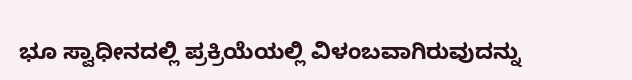ಭೂ ಸ್ವಾಧೀನದಲ್ಲಿ ಪ್ರಕ್ರಿಯೆಯಲ್ಲಿ ವಿಳಂಬವಾಗಿರುವುದನ್ನು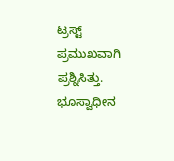ಟ್ರಸ್ಟ್ ಪ್ರಮುಖವಾಗಿ ಪ್ರಶ್ನಿಸಿತ್ತು. ಭೂಸ್ವಾಧೀನ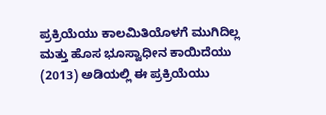ಪ್ರಕ್ರಿಯೆಯು ಕಾಲಮಿತಿಯೊಳಗೆ ಮುಗಿದಿಲ್ಲ ಮತ್ತು ಹೊಸ ಭೂಸ್ವಾಧೀನ ಕಾಯಿದೆಯು (2013) ಅಡಿಯಲ್ಲಿ ಈ ಪ್ರಕ್ರಿಯೆಯು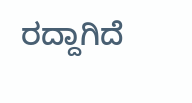ರದ್ದಾಗಿದೆ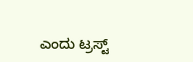ಎಂದು ಟ್ರಸ್ಟ್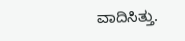ವಾದಿಸಿತ್ತು.